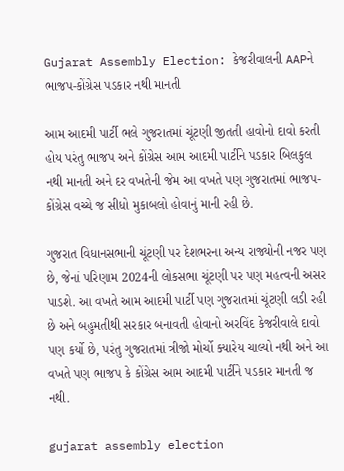Gujarat Assembly Election: કેજરીવાલની AAPને ભાજપ-કોંગ્રેસ પડકાર નથી માનતી

આમ આદમી પાર્ટી ભલે ગુજરાતમાં ચૂંટણી જીતતી હાવોનો દાવો કરતી હોય પરંતુ ભાજપ અને કોંગ્રેસ આમ આદમી પાર્ટીને પડકાર બિલકુલ નથી માનતી અને દર વખતેની જેમ આ વખતે પણ ગુજરાતમાં ભાજપ-કોંગ્રેસ વચ્ચે જ સીધો મુકાબલો હોવાનું માની રહી છે.

ગુજરાત વિધાનસભાની ચૂંટણી પર દેશભરના અન્ય રાજ્યોની નજર પણ છે, જેનાં પરિણામ 2024ની લોકસભા ચૂંટણી પર પણ મહત્વની અસર પાડશે. આ વખતે આમ આદમી પાર્ટી પણ ગુજરાતમાં ચૂંટણી લડી રહી છે અને બહુમતીથી સરકાર બનાવતી હોવાનો અરવિંદ કેજરીવાલે દાવો પણ કર્યો છે, પરંતુ ગુજરાતમાં ત્રીજો મોર્ચો ક્યારેય ચાલ્યો નથી અને આ વખતે પણ ભાજપ કે કોંગ્રેસ આમ આદમી પાર્ટીને પડકાર માનતી જ નથી.

gujarat assembly election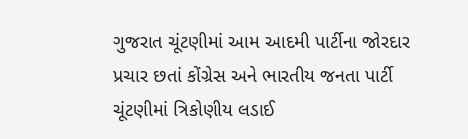ગુજરાત ચૂંટણીમાં આમ આદમી પાર્ટીના જોરદાર પ્રચાર છતાં કોંગ્રેસ અને ભારતીય જનતા પાર્ટી ચૂંટણીમાં ત્રિકોણીય લડાઈ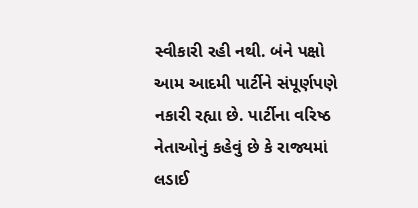સ્વીકારી રહી નથી. બંને પક્ષો આમ આદમી પાર્ટીને સંપૂર્ણપણે નકારી રહ્યા છે. પાર્ટીના વરિષ્ઠ નેતાઓનું કહેવું છે કે રાજ્યમાં લડાઈ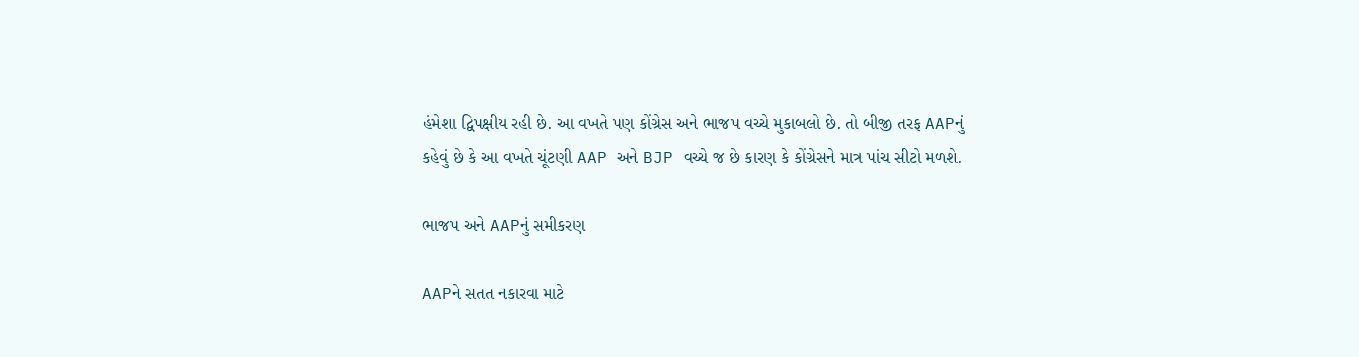હંમેશા દ્વિપક્ષીય રહી છે. આ વખતે પણ કોંગ્રેસ અને ભાજપ વચ્ચે મુકાબલો છે. તો બીજી તરફ AAPનું કહેવું છે કે આ વખતે ચૂંટણી AAP અને BJP વચ્ચે જ છે કારણ કે કોંગ્રેસને માત્ર પાંચ સીટો મળશે.

ભાજપ અને AAPનું સમીકરણ

AAPને સતત નકારવા માટે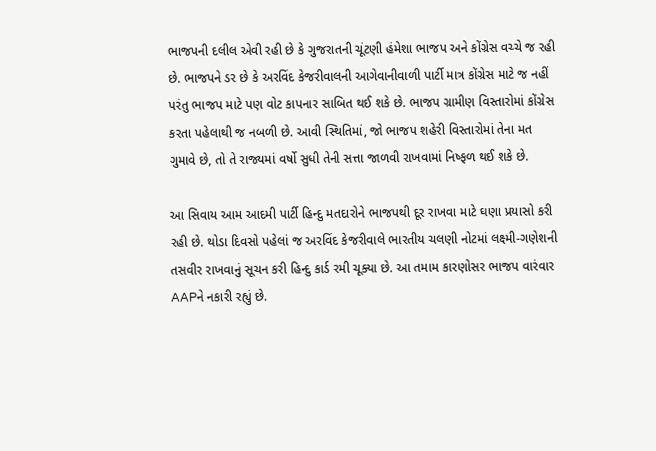ભાજપની દલીલ એવી રહી છે કે ગુજરાતની ચૂંટણી હંમેશા ભાજપ અને કોંગ્રેસ વચ્ચે જ રહી છે. ભાજપને ડર છે કે અરવિંદ કેજરીવાલની આગેવાનીવાળી પાર્ટી માત્ર કોંગ્રેસ માટે જ નહીં પરંતુ ભાજપ માટે પણ વોટ કાપનાર સાબિત થઈ શકે છે. ભાજપ ગ્રામીણ વિસ્તારોમાં કોંગ્રેસ કરતા પહેલાથી જ નબળી છે. આવી સ્થિતિમાં, જો ભાજપ શહેરી વિસ્તારોમાં તેના મત ગુમાવે છે, તો તે રાજ્યમાં વર્ષો સુધી તેની સત્તા જાળવી રાખવામાં નિષ્ફળ થઈ શકે છે.

આ સિવાય આમ આદમી પાર્ટી હિન્દુ મતદારોને ભાજપથી દૂર રાખવા માટે ઘણા પ્રયાસો કરી રહી છે. થોડા દિવસો પહેલાં જ અરવિંદ કેજરીવાલે ભારતીય ચલણી નોટમાં લક્ષ્મી-ગણેશની તસવીર રાખવાનું સૂચન કરી હિન્દુ કાર્ડ રમી ચૂક્યા છે. આ તમામ કારણોસર ભાજપ વારંવાર AAPને નકારી રહ્યું છે.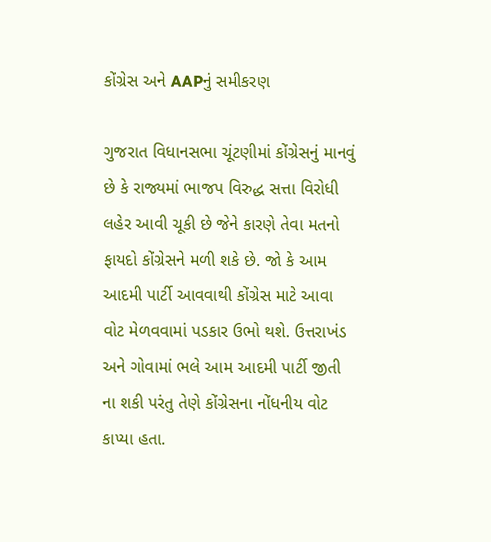કોંગ્રેસ અને AAPનું સમીકરણ

ગુજરાત વિધાનસભા ચૂંટણીમાં કોંગ્રેસનું માનવું છે કે રાજ્યમાં ભાજપ વિરુદ્ધ સત્તા વિરોધી લહેર આવી ચૂકી છે જેને કારણે તેવા મતનો ફાયદો કોંગ્રેસને મળી શકે છે. જો કે આમ આદમી પાર્ટી આવવાથી કોંગ્રેસ માટે આવા વોટ મેળવવામાં પડકાર ઉભો થશે. ઉત્તરાખંડ અને ગોવામાં ભલે આમ આદમી પાર્ટી જીતી ના શકી પરંતુ તેણે કોંગ્રેસના નોંધનીય વોટ કાપ્યા હતા.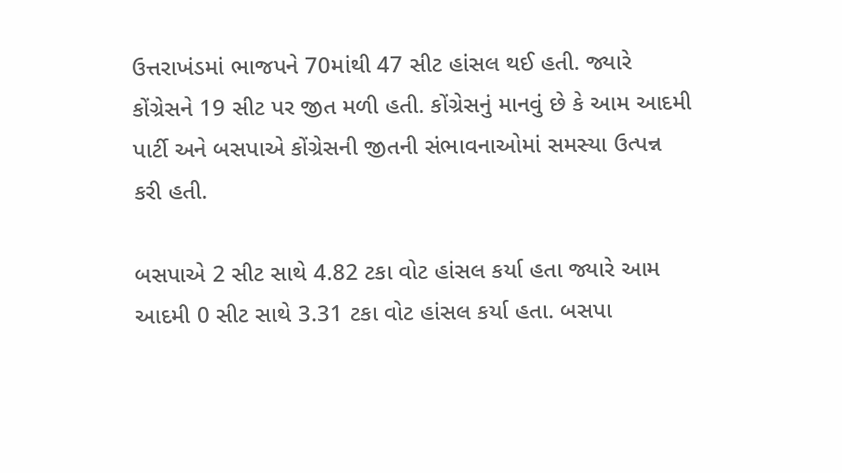ઉત્તરાખંડમાં ભાજપને 70માંથી 47 સીટ હાંસલ થઈ હતી. જ્યારે કોંગ્રેસને 19 સીટ પર જીત મળી હતી. કોંગ્રેસનું માનવું છે કે આમ આદમી પાર્ટી અને બસપાએ કોંગ્રેસની જીતની સંભાવનાઓમાં સમસ્યા ઉત્પન્ન કરી હતી.

બસપાએ 2 સીટ સાથે 4.82 ટકા વોટ હાંસલ કર્યા હતા જ્યારે આમ આદમી 0 સીટ સાથે 3.31 ટકા વોટ હાંસલ કર્યા હતા. બસપા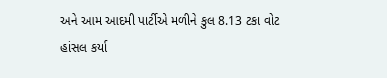અને આમ આદમી પાર્ટીએ મળીને કુલ 8.13 ટકા વોટ હાંસલ કર્યા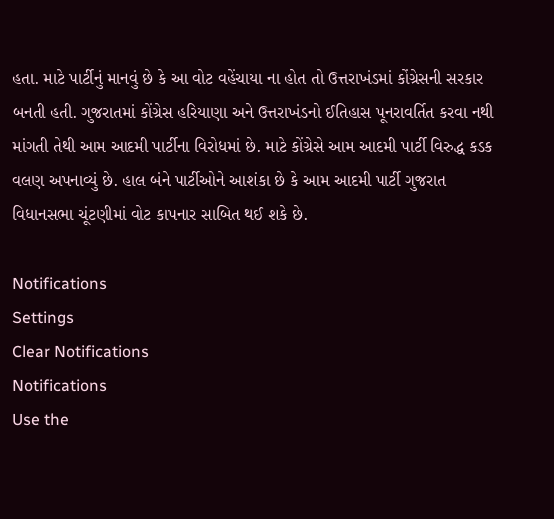હતા. માટે પાર્ટીનું માનવું છે કે આ વોટ વહેંચાયા ના હોત તો ઉત્તરાખંડમાં કોંગ્રેસની સરકાર બનતી હતી. ગુજરાતમાં કોંગ્રેસ હરિયાણા અને ઉત્તરાખંડનો ઈતિહાસ પૂનરાવર્તિત કરવા નથી માંગતી તેથી આમ આદમી પાર્ટીના વિરોધમાં છે. માટે કોંગ્રેસે આમ આદમી પાર્ટી વિરુદ્ધ કડક વલણ અપનાવ્યું છે. હાલ બંને પાર્ટીઓને આશંકા છે કે આમ આદમી પાર્ટી ગુજરાત વિધાનસભા ચૂંટણીમાં વોટ કાપનાર સાબિત થઈ શકે છે.

Notifications
Settings
Clear Notifications
Notifications
Use the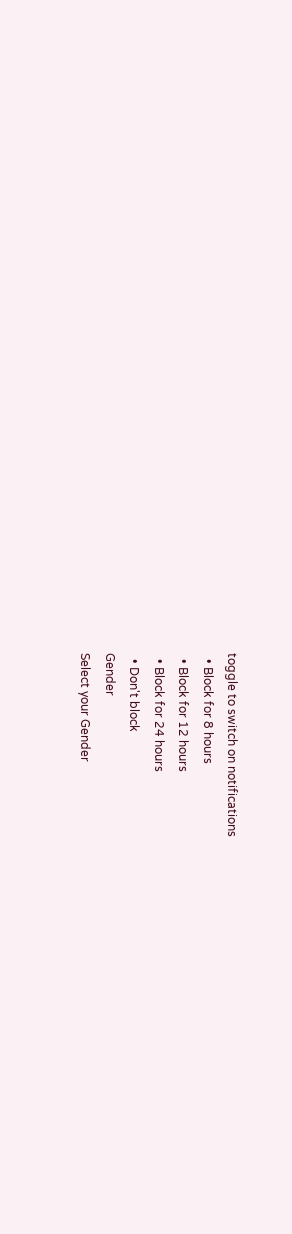toggle to switch on notifications
  • Block for 8 hours
  • Block for 12 hours
  • Block for 24 hours
  • Don't block
Gender
Select your Gender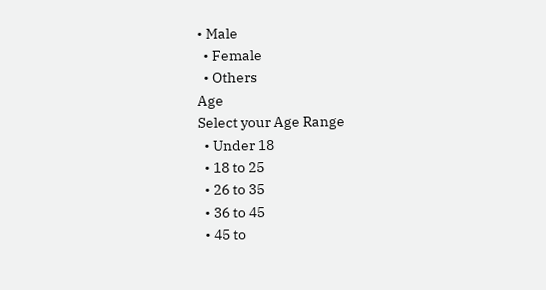• Male
  • Female
  • Others
Age
Select your Age Range
  • Under 18
  • 18 to 25
  • 26 to 35
  • 36 to 45
  • 45 to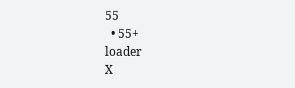55
  • 55+
loader
X